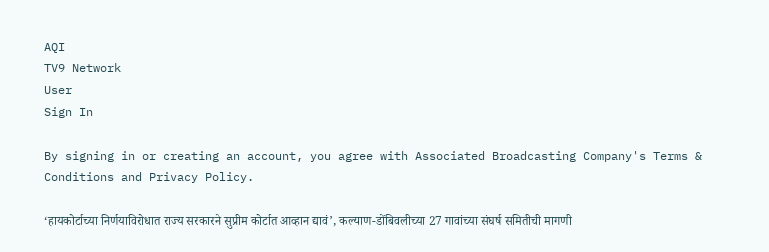AQI
TV9 Network
User
Sign In

By signing in or creating an account, you agree with Associated Broadcasting Company's Terms & Conditions and Privacy Policy.

‘हायकोर्टाच्या निर्णयाविरोधात राज्य सरकारने सुप्रीम कोर्टात आव्हान द्यावं’, कल्याण-डोंबिवलीच्या 27 गावांच्या संघर्ष समितीची मागणी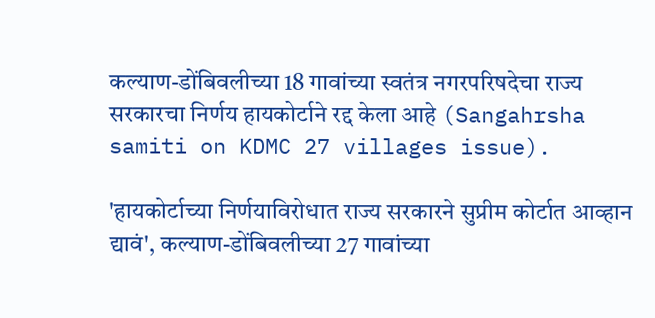कल्याण-डोंबिवलीच्या 18 गावांच्या स्वतंत्र नगरपरिषदेचा राज्य सरकारचा निर्णय हायकोर्टाने रद्द केला आहे (Sangahrsha samiti on KDMC 27 villages issue).

'हायकोर्टाच्या निर्णयाविरोधात राज्य सरकारने सुप्रीम कोर्टात आव्हान द्यावं', कल्याण-डोंबिवलीच्या 27 गावांच्या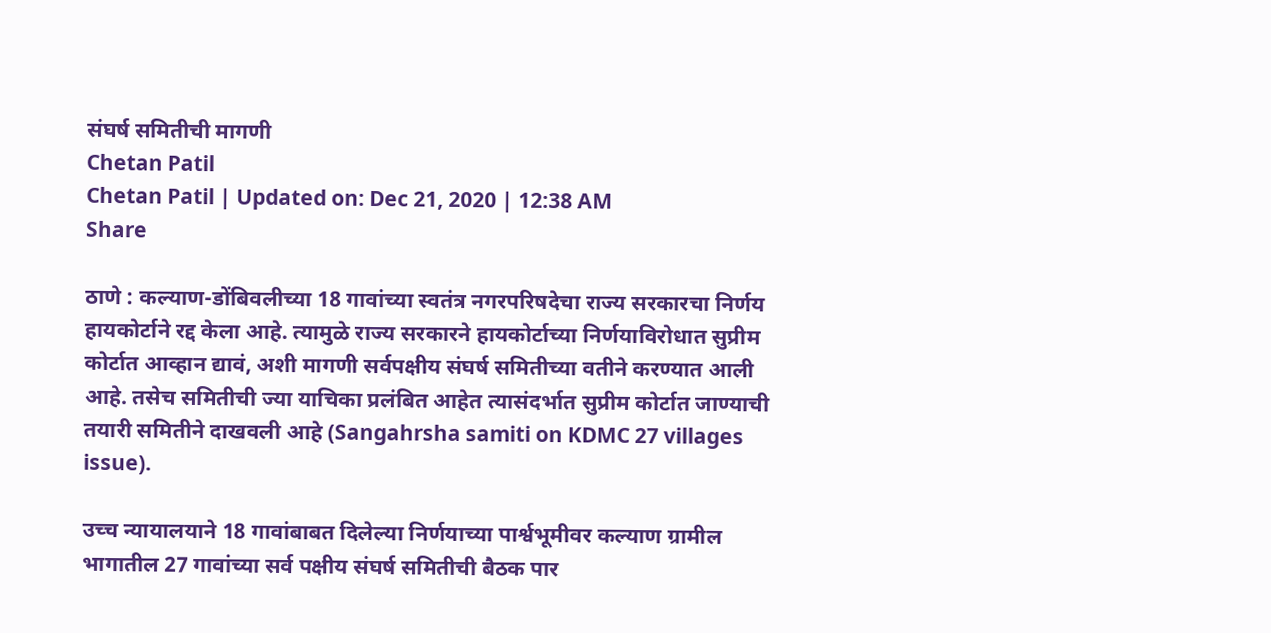संघर्ष समितीची मागणी
Chetan Patil
Chetan Patil | Updated on: Dec 21, 2020 | 12:38 AM
Share

ठाणे : कल्याण-डोंबिवलीच्या 18 गावांच्या स्वतंत्र नगरपरिषदेचा राज्य सरकारचा निर्णय हायकोर्टाने रद्द केला आहे. त्यामुळे राज्य सरकारने हायकोर्टाच्या निर्णयाविरोधात सुप्रीम कोर्टात आव्हान द्यावं, अशी मागणी सर्वपक्षीय संघर्ष समितीच्या वतीने करण्यात आली आहे. तसेच समितीची ज्या याचिका प्रलंबित आहेत त्यासंदर्भात सुप्रीम कोर्टात जाण्याची तयारी समितीने दाखवली आहे (Sangahrsha samiti on KDMC 27 villages issue).

उच्च न्यायालयाने 18 गावांबाबत दिलेल्या निर्णयाच्या पार्श्वभूमीवर कल्याण ग्रामील भागातील 27 गावांच्या सर्व पक्षीय संघर्ष समितीची बैठक पार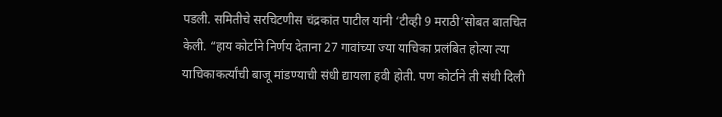पडली. समितीचे सरचिटणीस चंद्रकांत पाटील यांनी ‘टीव्ही 9 मराठी’सोबत बातचित केली. “हाय कोर्टाने निर्णय देताना 27 गावांच्या ज्या याचिका प्रलंबित होत्या त्या याचिकाकर्त्यांची बाजू मांडण्याची संधी द्यायला हवी होती. पण कोर्टाने ती संधी दिली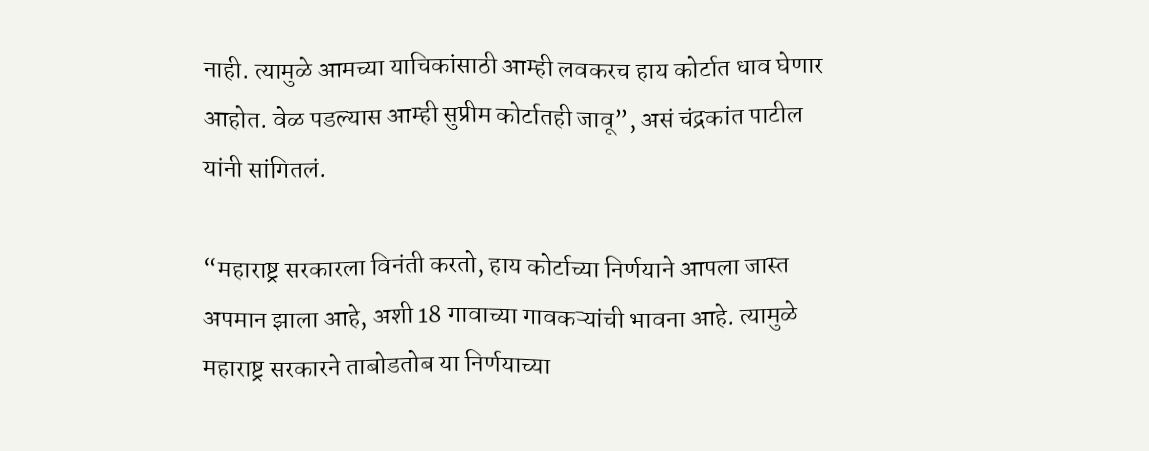नाही. त्यामुळे आमच्या याचिकांसाठी आम्ही लवकरच हाय कोर्टात धाव घेणार आहोत. वेळ पडल्यास आम्ही सुप्रीम कोर्टातही जावू”, असं चंद्रकांत पाटील यांनी सांगितलं.

“महाराष्ट्र सरकारला विनंती करतो, हाय कोर्टाच्या निर्णयाने आपला जास्त अपमान झाला आहे, अशी 18 गावाच्या गावकऱ्यांची भावना आहे. त्यामुळे महाराष्ट्र सरकारने ताबोडतोब या निर्णयाच्या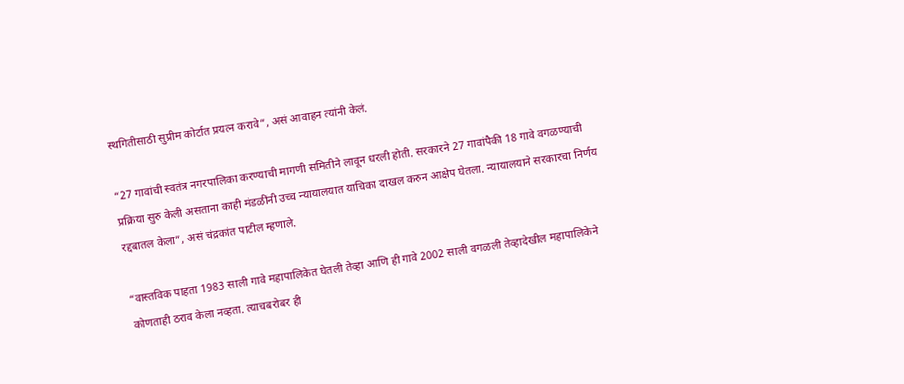स्थगितीसाठी सुप्रीम कोर्टात प्रयत्न करावे”, असं आवाहन त्यांनी केलं.

“27 गावांची स्वतंत्र नगरपालिका करण्याची मागणी समितीने लावून धरली होती. सरकारने 27 गावांपैकी 18 गावे वगळण्याची प्रक्रिया सुरु केली असताना काही मंडळींनी उच्च न्यायालयात याचिका दाखल करुन आक्षेप घेतला. न्यायालयाने सरकारचा निर्णय रद्दबातल केला”, असं चंद्रकांत पाटील म्हणाले.

“वास्तविक पाहता 1983 साली गावे महापालिकेत घेतली तेव्हा आणि ही गावे 2002 साली वगळली तेव्हादेखील महापालिकेने कोणताही ठराव केला नव्हता. त्याचबरोबर ही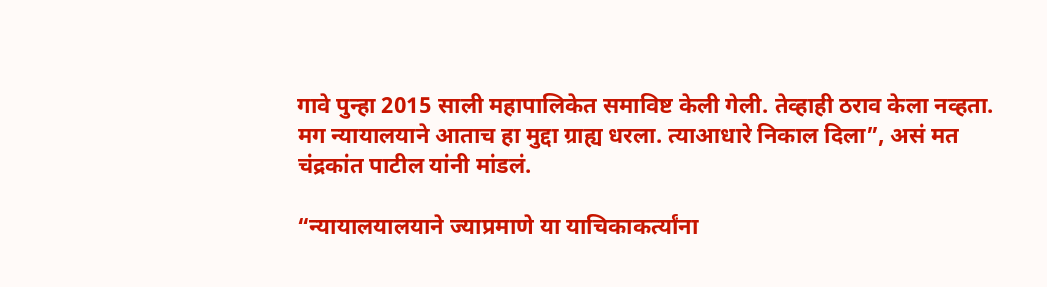गावे पुन्हा 2015 साली महापालिकेत समाविष्ट केली गेली. तेव्हाही ठराव केला नव्हता. मग न्यायालयाने आताच हा मुद्दा ग्राह्य धरला. त्याआधारे निकाल दिला”, असं मत चंद्रकांत पाटील यांनी मांडलं.

“न्यायालयालयाने ज्याप्रमाणे या याचिकाकर्त्यांना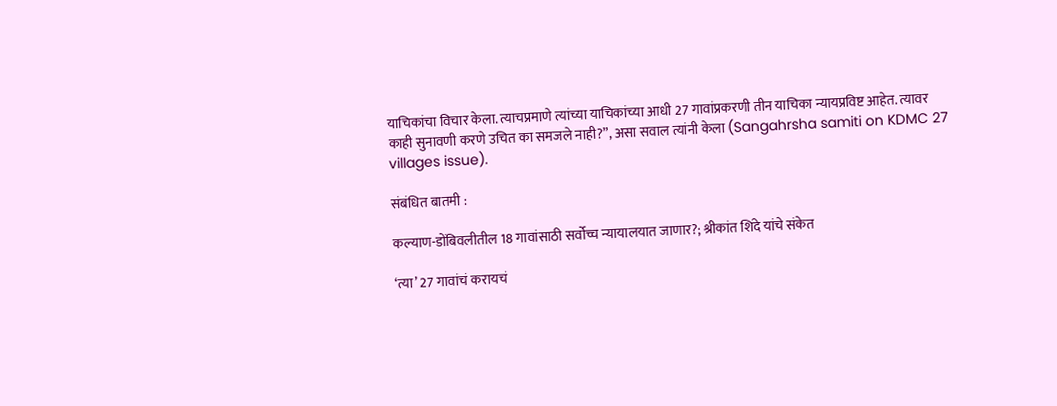याचिकांचा विचार केला. त्याचप्रमाणे त्यांच्या याचिकांच्या आधी 27 गावांप्रकरणी तीन याचिका न्यायप्रविष्ट आहेत. त्यावर काही सुनावणी करणे उचित का समजले नाही?”, असा सवाल त्यांनी केला (Sangahrsha samiti on KDMC 27 villages issue).

संबंधित बातमी :

कल्याण-डोंबिवलीतील 18 गावांसाठी सर्वोच्च न्यायालयात जाणार?; श्रीकांत शिंदे यांचे संकेत

‘त्या’ 27 गावांचं करायचं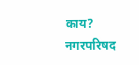काय? नगरपरिषद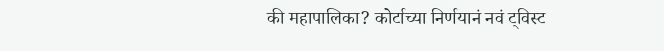की महापालिका? कोर्टाच्या निर्णयानं नवं ट्विस्ट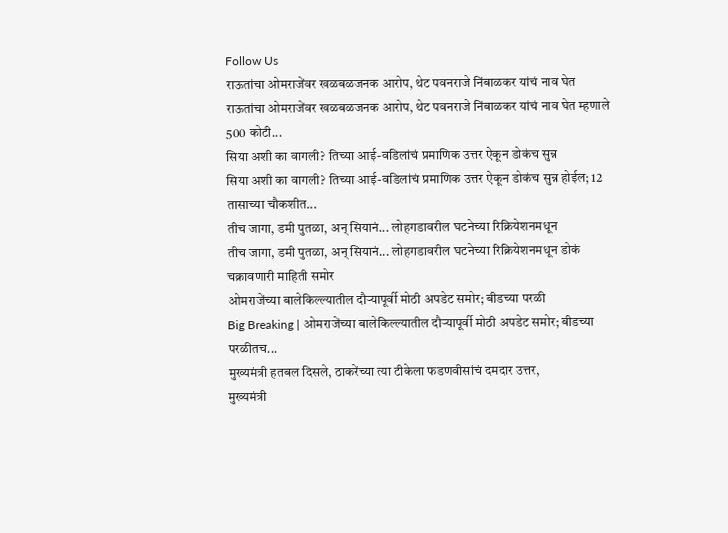Follow Us
राऊतांचा ओमराजेंवर खळबळजनक आरोप, थेट पवनराजे निंबाळकर यांचं नाव घेत
राऊतांचा ओमराजेंवर खळबळजनक आरोप, थेट पवनराजे निंबाळकर यांचं नाव घेत म्हणाले 500 कोटी...
सिया अशी का वागली? तिच्या आई-वडिलांचं प्रमाणिक उत्तर ऐकून डोकंच सुन्न
सिया अशी का वागली? तिच्या आई-वडिलांचं प्रमाणिक उत्तर ऐकून डोकंच सुन्न होईल; 12 तासाच्या चौकशीत...
तीच जागा, डमी पुतळा, अन् सियानं... लोहगडावरील घटनेच्या रिक्रियेशनमधून
तीच जागा, डमी पुतळा, अन् सियानं... लोहगडावरील घटनेच्या रिक्रियेशनमधून डोकं चक्रावणारी माहिती समोर
ओमराजेंच्या बालेकिल्ल्यातील दौऱ्यापूर्वी मोठी अपडेट समोर; बीडच्या परळी
Big Breaking | ओमराजेंच्या बालेकिल्ल्यातील दौऱ्यापूर्वी मोठी अपडेट समोर; बीडच्या परळीतच...
मुख्यमंत्री हतबल दिसले, ठाकरेंच्या त्या टीकेला फडणवीसांचं दमदार उत्तर,
मुख्यमंत्री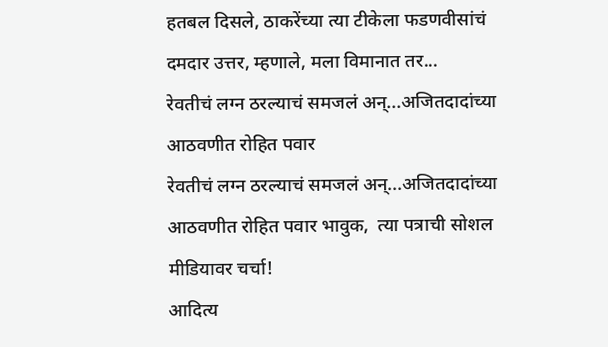हतबल दिसले, ठाकरेंच्या त्या टीकेला फडणवीसांचं दमदार उत्तर, म्हणाले, मला विमानात तर...
रेवतीचं लग्न ठरल्याचं समजलं अन्...अजितदादांच्या आठवणीत रोहित पवार
रेवतीचं लग्न ठरल्याचं समजलं अन्...अजितदादांच्या आठवणीत रोहित पवार भावुक,  त्या पत्राची सोशल मीडियावर चर्चा!
आदित्य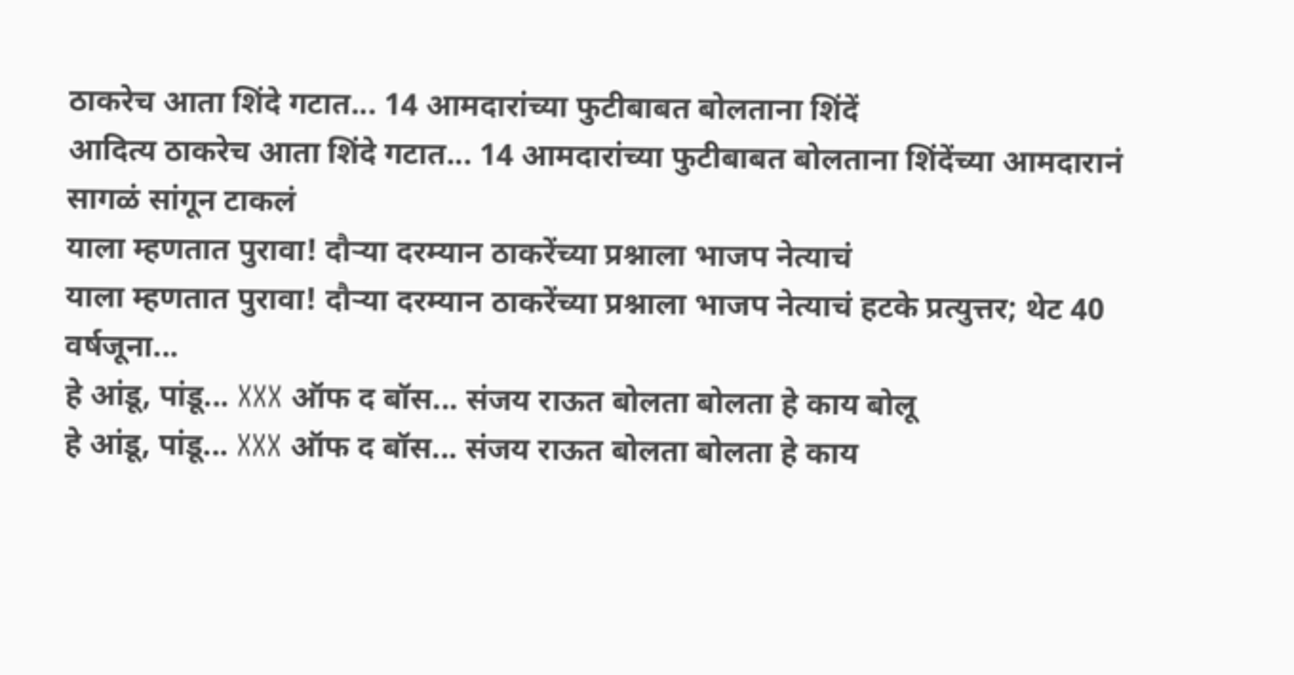ठाकरेच आता शिंदे गटात... 14 आमदारांच्या फुटीबाबत बोलताना शिंदें
आदित्य ठाकरेच आता शिंदे गटात... 14 आमदारांच्या फुटीबाबत बोलताना शिंदेंच्या आमदारानं सागळं सांगून टाकलं
याला म्हणतात पुरावा! दौऱ्या दरम्यान ठाकरेंच्या प्रश्नाला भाजप नेत्याचं
याला म्हणतात पुरावा! दौऱ्या दरम्यान ठाकरेंच्या प्रश्नाला भाजप नेत्याचं हटके प्रत्युत्तर; थेट 40 वर्षजूना...
हे आंडू, पांडू... XXX ऑफ द बॉस... संजय राऊत बोलता बोलता हे काय बोलू
हे आंडू, पांडू... XXX ऑफ द बॉस... संजय राऊत बोलता बोलता हे काय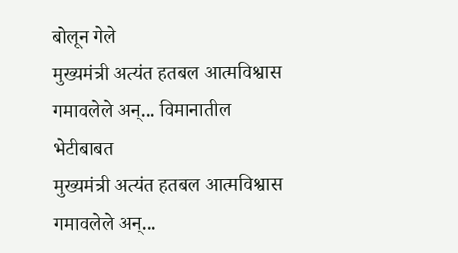बोलून गेले
मुख्यमंत्री अत्यंत हतबल आत्मविश्वास गमावलेले अन्... विमानातील भेटीबाबत
मुख्यमंत्री अत्यंत हतबल आत्मविश्वास गमावलेले अन्...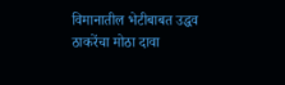विमानातील भेटीबाबत उद्धव ठाकरेंचा मोठा दावा